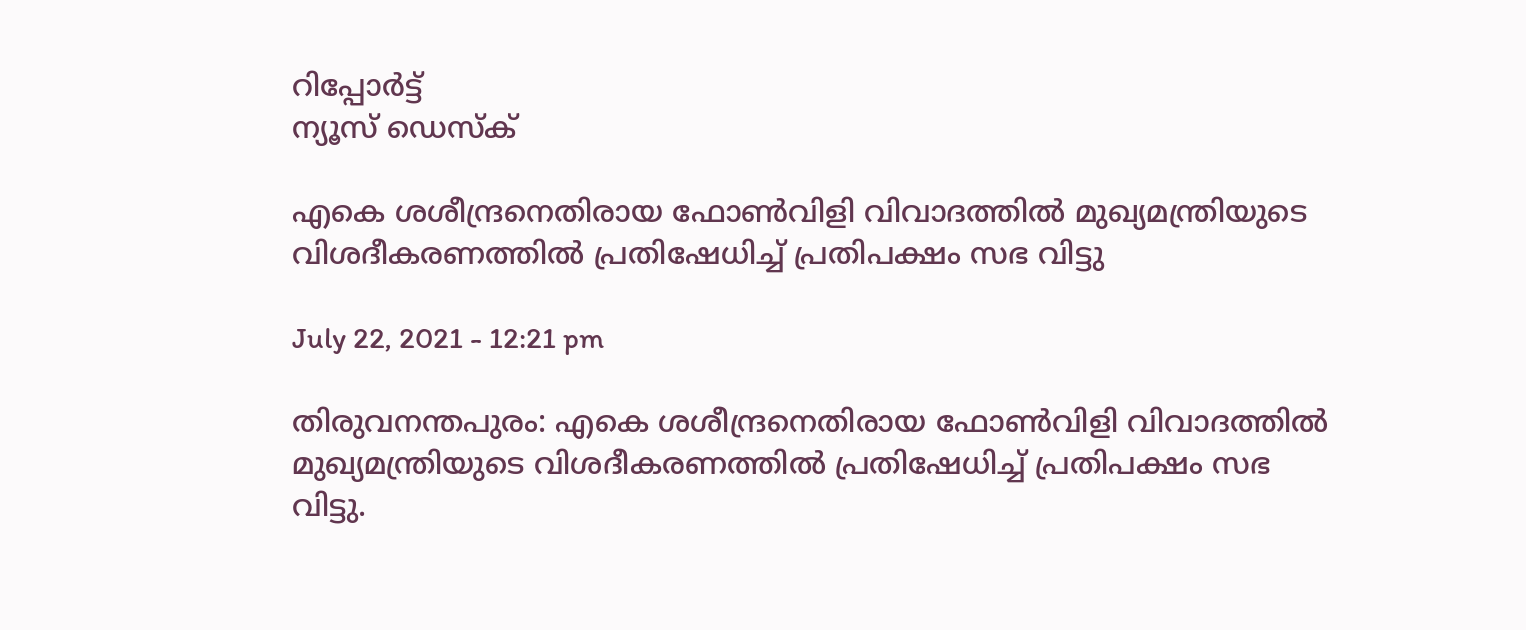റിപ്പോര്‍ട്ട്
ന്യൂസ് ഡെസ്ക്

എകെ ശശീന്ദ്രനെതിരായ ഫോണ്‍വിളി വിവാദത്തില്‍ മുഖ്യമന്ത്രിയുടെ വിശദീകരണത്തില്‍ പ്രതിഷേധിച്ച് പ്രതിപക്ഷം സഭ വിട്ടു

July 22, 2021 - 12:21 pm

തിരുവനന്തപുരം: എകെ ശശീന്ദ്രനെതിരായ ഫോണ്‍വിളി വിവാദത്തില്‍ മുഖ്യമന്ത്രിയുടെ വിശദീകരണത്തില്‍ പ്രതിഷേധിച്ച് പ്രതിപക്ഷം സഭ വിട്ടു.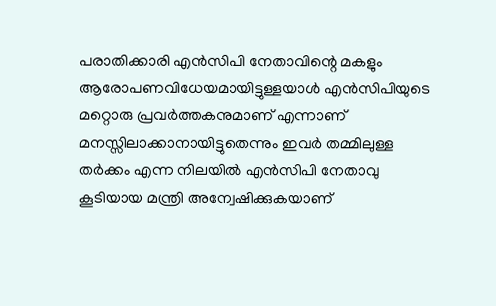പരാതിക്കാരി എന്‍സിപി നേതാവിന്റെ മകളും ആരോപണവിധേയമായിട്ടുള്ളയാള്‍ എന്‍സിപിയുടെ മറ്റൊരു പ്രവര്‍ത്തകനുമാണ് എന്നാണ് മനസ്സിലാക്കാനായിട്ടുതെന്നും ഇവര്‍ തമ്മിലുള്ള തര്‍ക്കം എന്ന നിലയില്‍ എന്‍സിപി നേതാവു കൂടിയായ മന്ത്രി അന്വേഷിക്കുകയാണ്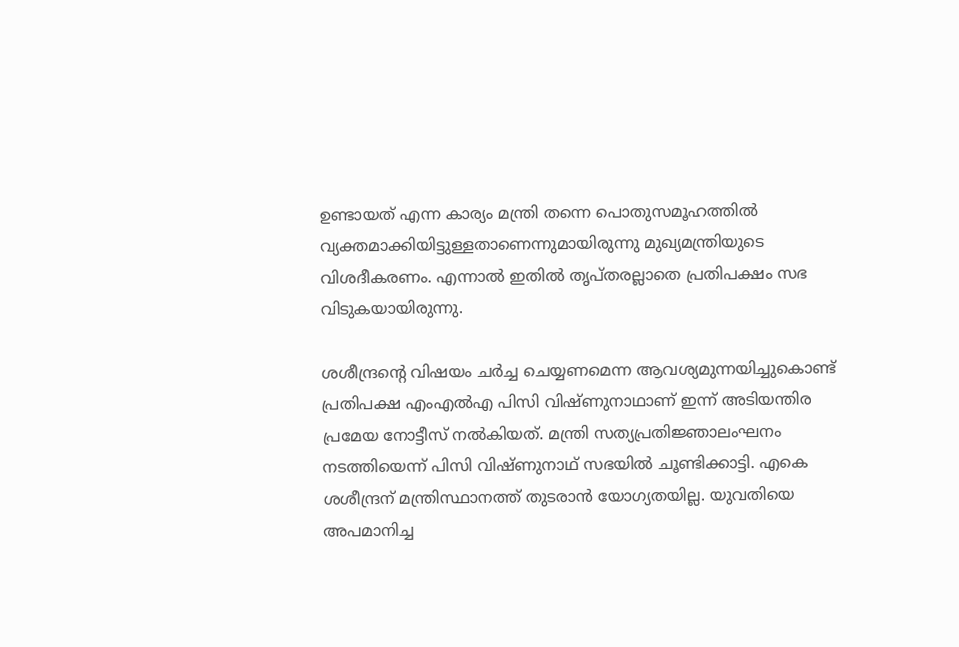ഉണ്ടായത് എന്ന കാര്യം മന്ത്രി തന്നെ പൊതുസമൂഹത്തില്‍ വ്യക്തമാക്കിയിട്ടുള്ളതാണെന്നുമായിരുന്നു മുഖ്യമന്ത്രിയുടെ വിശദീകരണം. എന്നാല്‍ ഇതില്‍ തൃപ്തരല്ലാതെ പ്രതിപക്ഷം സഭ വിടുകയായിരുന്നു.

ശശീന്ദ്രന്റെ വിഷയം ചര്‍ച്ച ചെയ്യണമെന്ന ആവശ്യമുന്നയിച്ചുകൊണ്ട് പ്രതിപക്ഷ എംഎല്‍എ പിസി വിഷ്ണുനാഥാണ് ഇന്ന് അടിയന്തിര പ്രമേയ നോട്ടീസ് നല്‍കിയത്. മന്ത്രി സത്യപ്രതിജ്ഞാലംഘനം നടത്തിയെന്ന് പിസി വിഷ്ണുനാഥ് സഭയില്‍ ചൂണ്ടിക്കാട്ടി. എകെ ശശീന്ദ്രന് മന്ത്രിസ്ഥാനത്ത് തുടരാന്‍ യോഗ്യതയില്ല. യുവതിയെ അപമാനിച്ച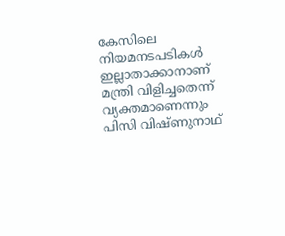കേസിലെ നിയമനടപടികള്‍ ഇല്ലാതാക്കാനാണ് മന്ത്രി വിളിച്ചതെന്ന് വ്യക്തമാണെന്നും പിസി വിഷ്ണുനാഥ്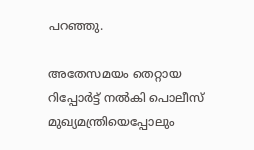പറഞ്ഞു.

അതേസമയം തെറ്റായ റിപ്പോര്‍ട്ട് നല്‍കി പൊലീസ് മുഖ്യമന്ത്രിയെപ്പോലും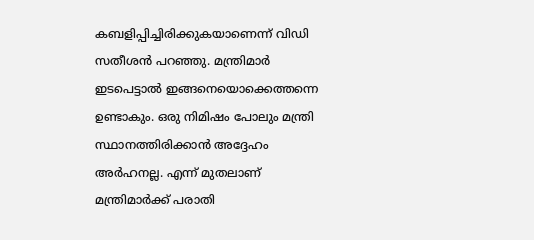കബളിപ്പിച്ചിരിക്കുകയാണെന്ന് വിഡി സതീശന്‍ പറഞ്ഞു. മന്ത്രിമാര്‍ ഇടപെട്ടാല്‍ ഇങ്ങനെയൊക്കെത്തന്നെ ഉണ്ടാകും. ഒരു നിമിഷം പോലും മന്ത്രി സ്ഥാനത്തിരിക്കാന്‍ അദ്ദേഹം അര്‍ഹനല്ല. എന്ന് മുതലാണ് മന്ത്രിമാര്‍ക്ക് പരാതി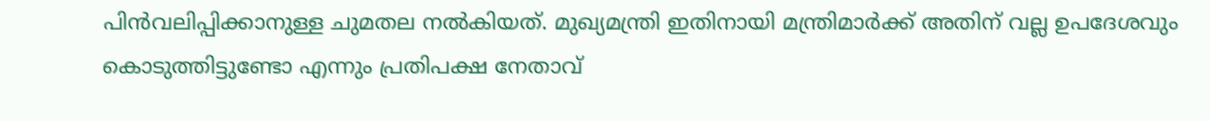പിന്‍വലിപ്പിക്കാനുള്ള ചുമതല നല്‍കിയത്. മുഖ്യമന്ത്രി ഇതിനായി മന്ത്രിമാര്‍ക്ക് അതിന് വല്ല ഉപദേശവും കൊടുത്തിട്ടുണ്ടോ എന്നും പ്രതിപക്ഷ നേതാവ്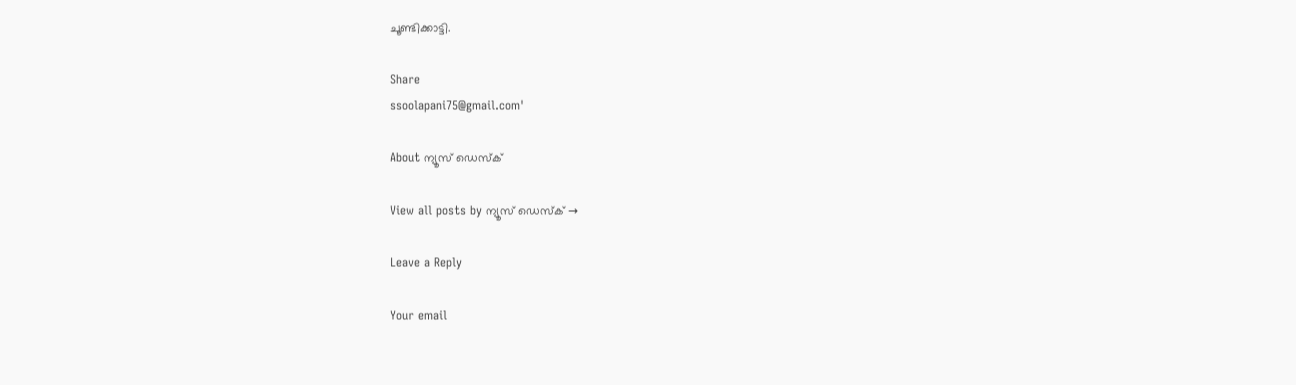ചൂണ്ടിക്കാട്ടി.

Share
ssoolapani75@gmail.com'

About ന്യൂസ് ഡെസ്ക്

View all posts by ന്യൂസ് ഡെസ്ക് →

Leave a Reply

Your email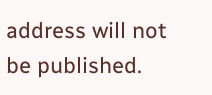address will not be published.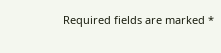Required fields are marked *